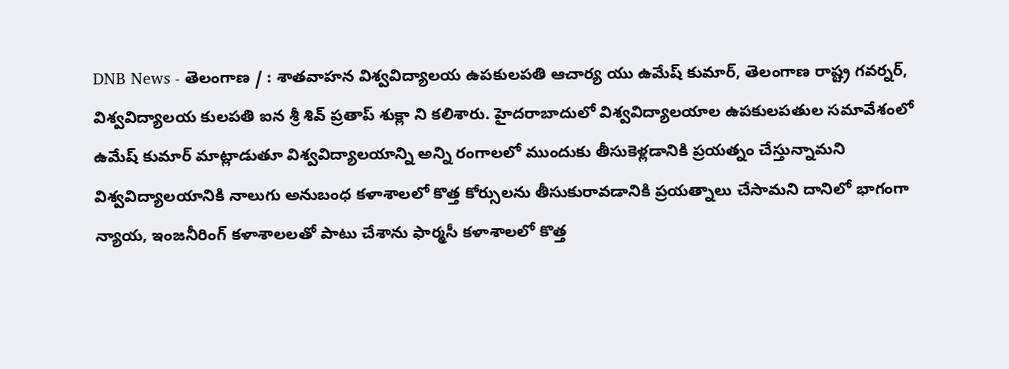DNB News - తెలంగాణ / : శాతవాహన విశ్వవిద్యాలయ ఉపకులపతి ఆచార్య యు ఉమేష్ కుమార్, తెలంగాణ రాష్ట్ర గవర్నర్, విశ్వవిద్యాలయ కులపతి ఐన శ్రీ శివ్ ప్రతాప్ శుక్లా ని కలిశారు. హైదరాబాదులో విశ్వవిద్యాలయాల ఉపకులపతుల సమావేశంలో ఉమేష్ కుమార్ మాట్లాడుతూ విశ్వవిద్యాలయాన్ని అన్ని రంగాలలో ముందుకు తీసుకెళ్లడానికి ప్రయత్నం చేస్తున్నామని విశ్వవిద్యాలయానికి నాలుగు అనుబంధ కళాశాలలో కొత్త కోర్సులను తీసుకురావడానికి ప్రయత్నాలు చేసామని దానిలో భాగంగా న్యాయ, ఇంజనీరింగ్ కళాశాలలతో పాటు చేశాను ఫార్మసీ కళాశాలలో కొత్త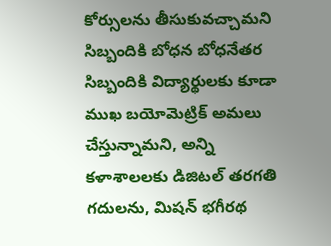కోర్సులను తీసుకువచ్చామని సిబ్బందికి బోధన బోధనేతర సిబ్బందికి విద్యార్థులకు కూడా ముఖ బయోమెట్రిక్ అమలు చేస్తున్నామని, అన్ని కళాశాలలకు డిజిటల్ తరగతి గదులను, మిషన్ భగీరథ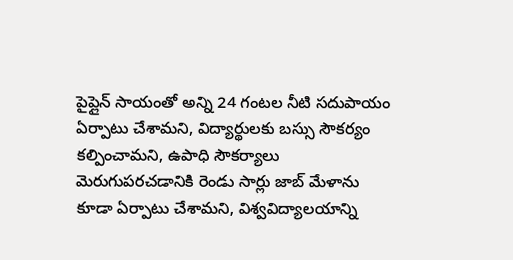పైప్లైన్ సాయంతో అన్ని 24 గంటల నీటి సదుపాయం ఏర్పాటు చేశామని, విద్యార్థులకు బస్సు సౌకర్యం కల్పించామని, ఉపాధి సౌకర్యాలు మెరుగుపరచడానికి రెండు సార్లు జాబ్ మేళాను కూడా ఏర్పాటు చేశామని, విశ్వవిద్యాలయాన్ని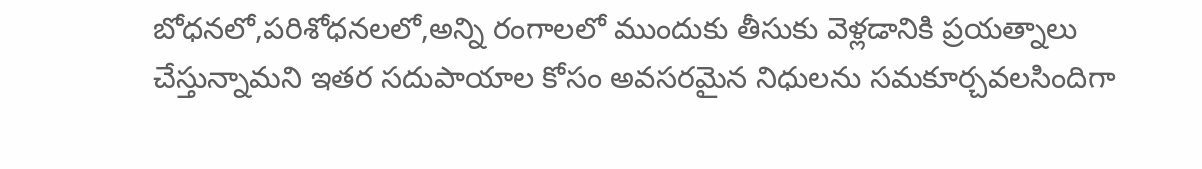బోధనలో,పరిశోధనలలో,అన్ని రంగాలలో ముందుకు తీసుకు వెళ్లడానికి ప్రయత్నాలు చేస్తున్నామని ఇతర సదుపాయాల కోసం అవసరమైన నిధులను సమకూర్చవలసిందిగా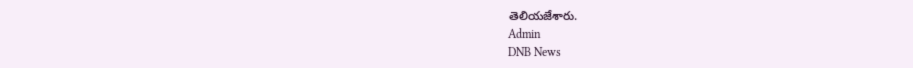తెలియజేశారు.
Admin
DNB News